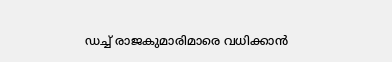ഡച്ച് രാജകുമാരിമാരെ വധിക്കാന്‍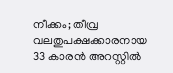നീക്കം; തീവ്ര വലതുപക്ഷക്കാരനായ 33 കാരന്‍ അറസ്റ്റില്‍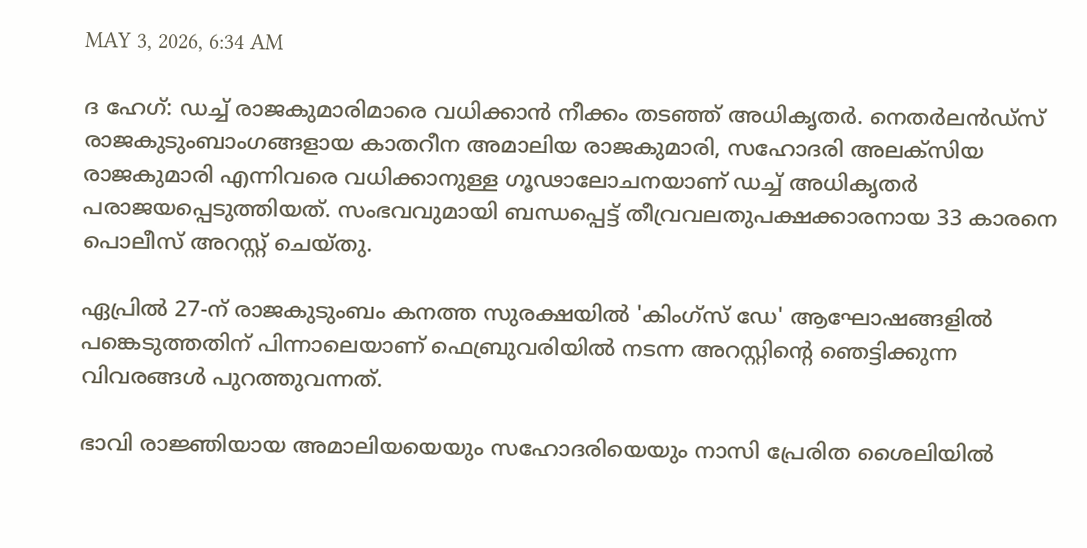MAY 3, 2026, 6:34 AM

ദ ഹേഗ്: ഡച്ച് രാജകുമാരിമാരെ വധിക്കാന്‍ നീക്കം തടഞ്ഞ് അധികൃതര്‍. നെതര്‍ലന്‍ഡ്സ് രാജകുടുംബാംഗങ്ങളായ കാതറീന അമാലിയ രാജകുമാരി, സഹോദരി അലക്‌സിയ രാജകുമാരി എന്നിവരെ വധിക്കാനുള്ള ഗൂഢാലോചനയാണ് ഡച്ച് അധികൃതര്‍ പരാജയപ്പെടുത്തിയത്. സംഭവവുമായി ബന്ധപ്പെട്ട് തീവ്രവലതുപക്ഷക്കാരനായ 33 കാരനെ പൊലീസ് അറസ്റ്റ് ചെയ്തു.

ഏപ്രില്‍ 27-ന് രാജകുടുംബം കനത്ത സുരക്ഷയില്‍ 'കിംഗ്‌സ് ഡേ' ആഘോഷങ്ങളില്‍ പങ്കെടുത്തതിന് പിന്നാലെയാണ് ഫെബ്രുവരിയില്‍ നടന്ന അറസ്റ്റിന്റെ ഞെട്ടിക്കുന്ന വിവരങ്ങള്‍ പുറത്തുവന്നത്.

ഭാവി രാജ്ഞിയായ അമാലിയയെയും സഹോദരിയെയും നാസി പ്രേരിത ശൈലിയില്‍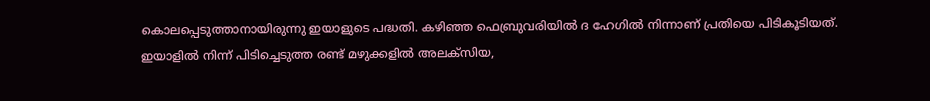കൊലപ്പെടുത്താനായിരുന്നു ഇയാളുടെ പദ്ധതി. കഴിഞ്ഞ ഫെബ്രുവരിയില്‍ ദ ഹേഗില്‍ നിന്നാണ് പ്രതിയെ പിടികൂടിയത്. ഇയാളില്‍ നിന്ന് പിടിച്ചെടുത്ത രണ്ട് മഴുക്കളില്‍ അലക്‌സിയ,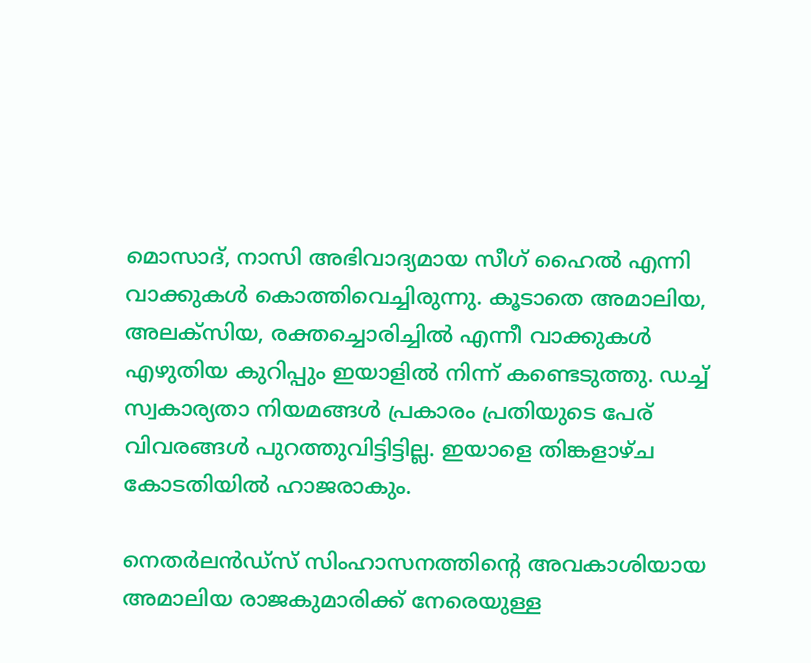മൊസാദ്, നാസി അഭിവാദ്യമായ സീഗ് ഹൈല്‍ എന്നി വാക്കുകള്‍ കൊത്തിവെച്ചിരുന്നു. കൂടാതെ അമാലിയ, അലക്‌സിയ, രക്തച്ചൊരിച്ചില്‍ എന്നീ വാക്കുകള്‍ എഴുതിയ കുറിപ്പും ഇയാളില്‍ നിന്ന് കണ്ടെടുത്തു. ഡച്ച് സ്വകാര്യതാ നിയമങ്ങള്‍ പ്രകാരം പ്രതിയുടെ പേര് വിവരങ്ങള്‍ പുറത്തുവിട്ടിട്ടില്ല. ഇയാളെ തിങ്കളാഴ്ച കോടതിയില്‍ ഹാജരാകും.

നെതര്‍ലന്‍ഡ്സ് സിംഹാസനത്തിന്റെ അവകാശിയായ അമാലിയ രാജകുമാരിക്ക് നേരെയുള്ള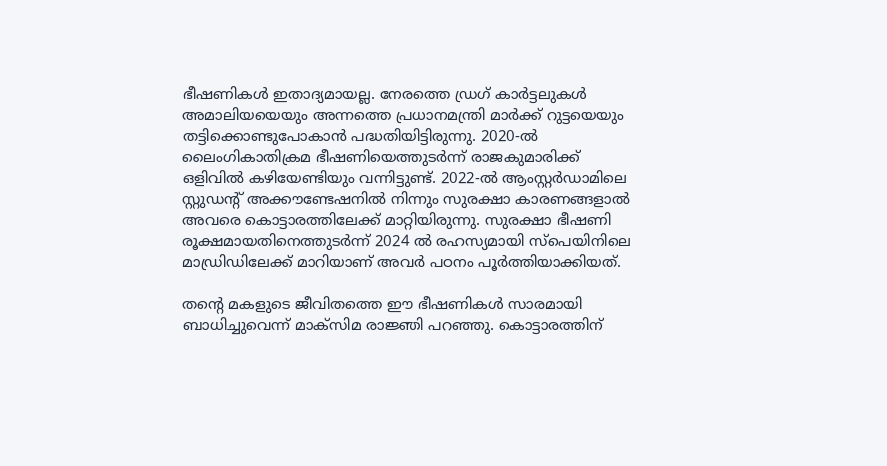ഭീഷണികള്‍ ഇതാദ്യമായല്ല. നേരത്തെ ഡ്രഗ് കാര്‍ട്ടലുകള്‍ അമാലിയയെയും അന്നത്തെ പ്രധാനമന്ത്രി മാര്‍ക്ക് റുട്ടയെയും തട്ടിക്കൊണ്ടുപോകാന്‍ പദ്ധതിയിട്ടിരുന്നു. 2020-ല്‍ ലൈംഗികാതിക്രമ ഭീഷണിയെത്തുടര്‍ന്ന് രാജകുമാരിക്ക് ഒളിവില്‍ കഴിയേണ്ടിയും വന്നിട്ടുണ്ട്. 2022-ല്‍ ആംസ്റ്റര്‍ഡാമിലെ സ്റ്റുഡന്റ് അക്കൗണ്ടേഷനില്‍ നിന്നും സുരക്ഷാ കാരണങ്ങളാല്‍ അവരെ കൊട്ടാരത്തിലേക്ക് മാറ്റിയിരുന്നു. സുരക്ഷാ ഭീഷണി രൂക്ഷമായതിനെത്തുടര്‍ന്ന് 2024 ല്‍ രഹസ്യമായി സ്‌പെയിനിലെ മാഡ്രിഡിലേക്ക് മാറിയാണ് അവര്‍ പഠനം പൂര്‍ത്തിയാക്കിയത്.

തന്റെ മകളുടെ ജീവിതത്തെ ഈ ഭീഷണികള്‍ സാരമായി ബാധിച്ചുവെന്ന് മാക്‌സിമ രാജ്ഞി പറഞ്ഞു. കൊട്ടാരത്തിന്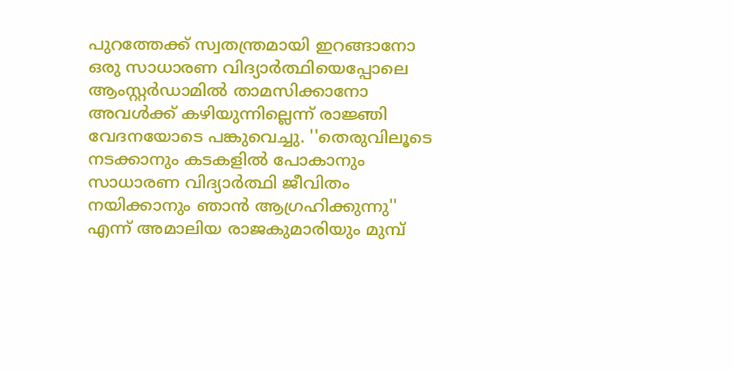പുറത്തേക്ക് സ്വതന്ത്രമായി ഇറങ്ങാനോ ഒരു സാധാരണ വിദ്യാര്‍ത്ഥിയെപ്പോലെ ആംസ്റ്റര്‍ഡാമില്‍ താമസിക്കാനോ അവള്‍ക്ക് കഴിയുന്നില്ലെന്ന് രാജ്ഞി വേദനയോടെ പങ്കുവെച്ചു. ''തെരുവിലൂടെ നടക്കാനും കടകളില്‍ പോകാനും സാധാരണ വിദ്യാര്‍ത്ഥി ജീവിതം നയിക്കാനും ഞാന്‍ ആഗ്രഹിക്കുന്നു'' എന്ന് അമാലിയ രാജകുമാരിയും മുമ്പ്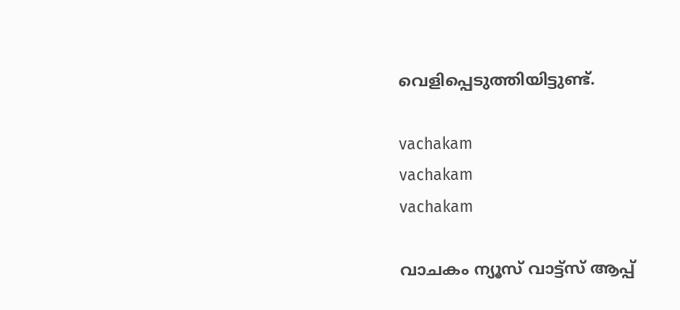വെളിപ്പെടുത്തിയിട്ടുണ്ട്.

vachakam
vachakam
vachakam

വാചകം ന്യൂസ് വാട്ട്സ് ആപ്പ്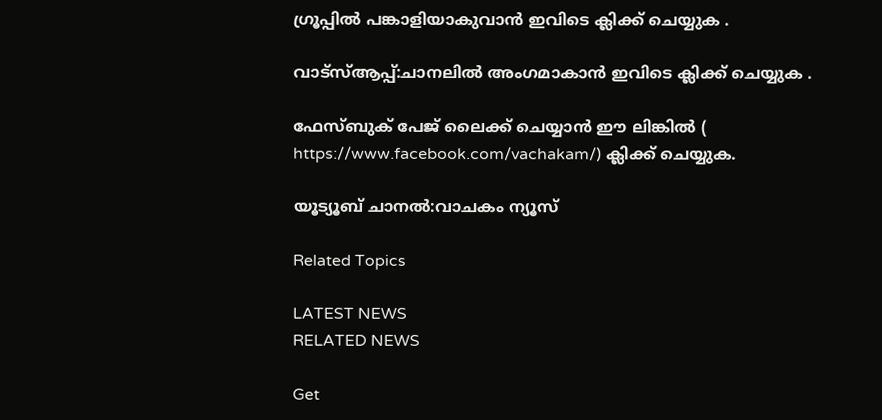ഗ്രൂപ്പിൽ പങ്കാളിയാകുവാൻ ഇവിടെ ക്ലിക്ക് ചെയ്യുക .

വാട്സ്ആപ്പ്:ചാനലിൽ അംഗമാകാൻ ഇവിടെ ക്ലിക്ക് ചെയ്യുക .

ഫേസ്ബുക് പേജ് ലൈക്ക് ചെയ്യാൻ ഈ ലിങ്കിൽ (
https://www.facebook.com/vachakam/) ക്ലിക്ക് ചെയ്യുക.

യൂട്യൂബ് ചാനൽ:വാചകം ന്യൂസ്

Related Topics

LATEST NEWS
RELATED NEWS

Get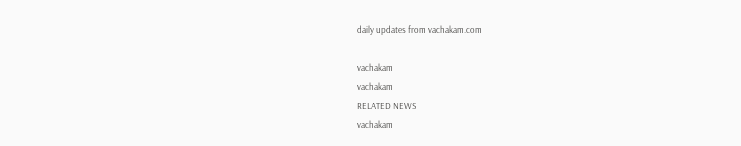daily updates from vachakam.com

vachakam
vachakam
RELATED NEWS
vachakam